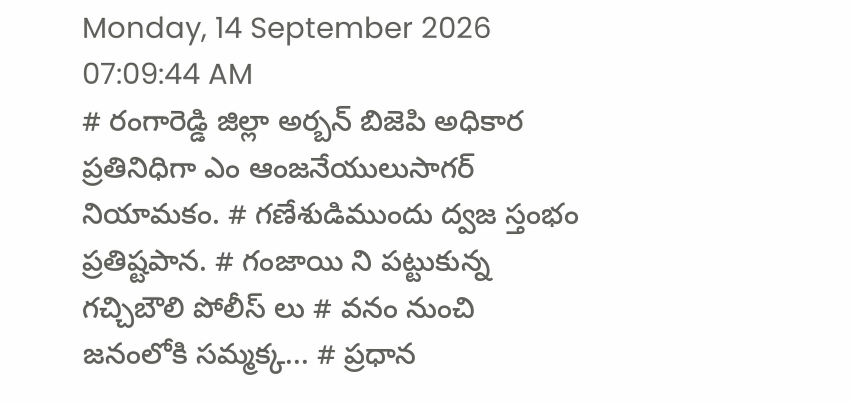Monday, 14 September 2026 07:09:44 AM
# రంగారెడ్డి జిల్లా అర్బన్ బిజెపి అధికార ప్రతినిధిగా ఎం ఆంజనేయులుసాగర్ నియామకం. # గణేశుడిముందు ద్వజ స్తంభం ప్రతిష్టపాన. # గంజాయి ని పట్టుకున్న గచ్చిబౌలి పోలీస్ లు # వనం నుంచి జనంలోకి సమ్మక్క... # ప్రధాన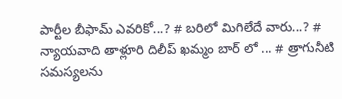పార్టీల బీఫామ్ ఎవరికో...? # బరిలో మిగిలేదే వారు...? # న్యాయవాది తాళ్లూరి దిలీప్ ఖమ్మం బార్ లో ... # త్రాగునీటి సమస్యలను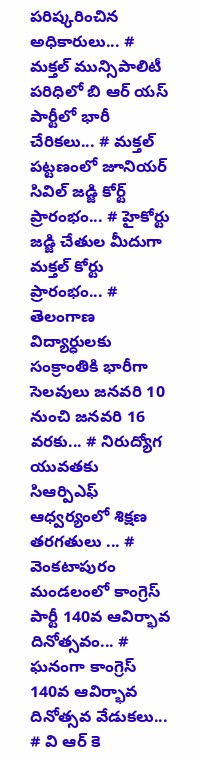పరిష్కరించిన అధికారులు... # మక్తల్ మున్సిపాలిటీ పరిధిలో బి ఆర్ యస్ పార్టీలో భారీ చేరికలు... # మక్తల్ పట్టణంలో జూనియర్ సివిల్ జడ్జి కోర్ట్ ప్రారంభం... # హైకోర్టు జడ్జి చేతుల మీదుగా మక్తల్ కోర్టు ప్రారంభం... # తెలంగాణ విద్యార్ధులకు సంక్రాంతికి భారీగా సెలవులు జనవరి 10 నుంచి జనవరి 16 వరకు... # నిరుద్యోగ యువతకు సిఆర్పిఎఫ్ ఆధ్వర్యంలో శిక్షణ తరగతులు ... # వెంకటాపురం మండలంలో కాంగ్రెస్ పార్టీ 140వ ఆవిర్భావ దినోత్సవం... # ఘనంగా కాంగ్రెస్ 140వ ఆవిర్భావ దినోత్సవ వేడుకలు... # వి ఆర్ కె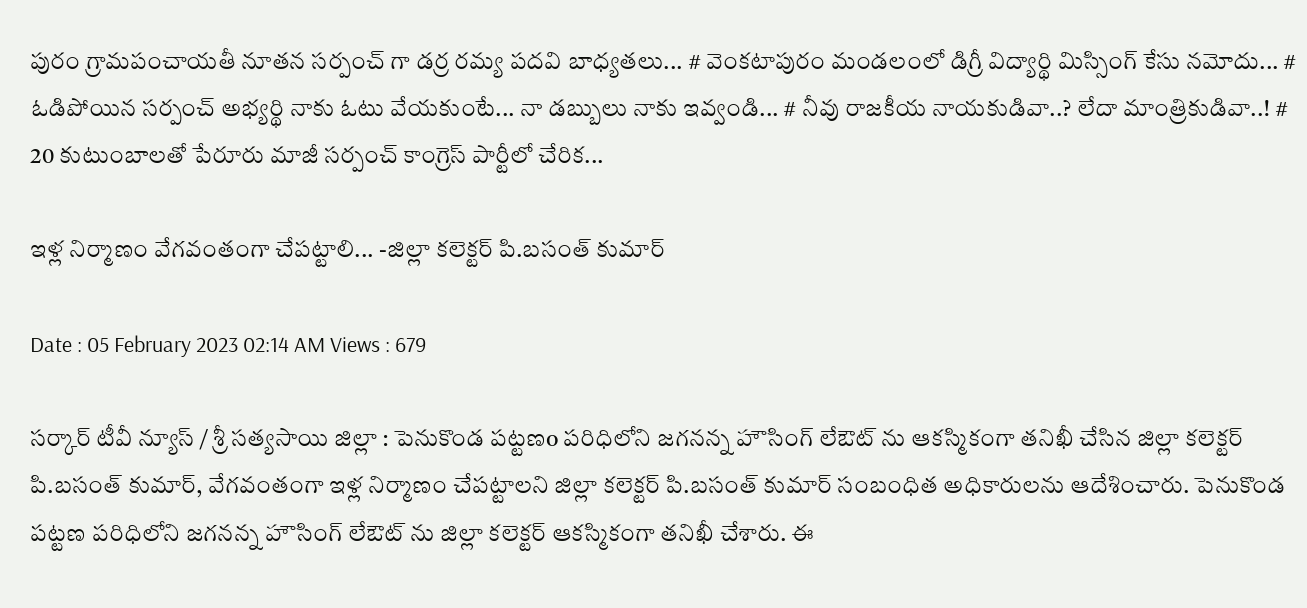పురం గ్రామపంచాయతీ నూతన సర్పంచ్ గా డర్ర రమ్య పదవి బాధ్యతలు... # వెంకటాపురం మండలంలో డిగ్రీ విద్యార్థి మిస్సింగ్ కేసు నమోదు... # ఓడిపోయిన సర్పంచ్ అభ్యర్థి నాకు ఓటు వేయకుంటే... నా డబ్బులు నాకు ఇవ్వండి... # నీవు రాజకీయ నాయకుడివా..? లేదా మాంత్రికుడివా..! # 20 కుటుంబాలతో పేరూరు మాజీ సర్పంచ్ కాంగ్రెస్ పార్టీలో చేరిక...

ఇళ్ల నిర్మాణం వేగవంతంగా చేపట్టాలి... -జిల్లా కలెక్టర్ పి.బసంత్ కుమార్

Date : 05 February 2023 02:14 AM Views : 679

సర్కార్ టీవీ న్యూస్ / శ్రీ సత్యసాయి జిల్లా : పెనుకొండ పట్టణo పరిధిలోని జగనన్న హౌసింగ్ లేఔట్ ను ఆకస్మికంగా తనిఖీ చేసిన జిల్లా కలెక్టర్ పి.బసంత్ కుమార్, వేగవంతంగా ఇళ్ల నిర్మాణం చేపట్టాలని జిల్లా కలెక్టర్ పి.బసంత్ కుమార్ సంబంధిత అధికారులను ఆదేశించారు. పెనుకొండ పట్టణ పరిధిలోని జగనన్న హౌసింగ్ లేఔట్ ను జిల్లా కలెక్టర్ ఆకస్మికంగా తనిఖీ చేశారు. ఈ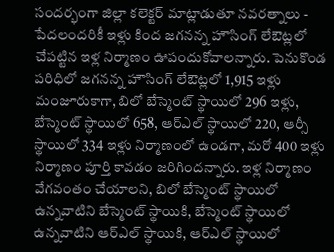సందర్భంగా జిల్లా కలెక్టర్ మాట్లాడుతూ నవరత్నాలు - పేదలందరికీ ఇళ్లు కింద జగనన్న హౌసింగ్ లేఔట్లలో చేపట్టిన ఇళ్ల నిర్మాణం ఊపందుకోవాలన్నారు. పెనుకొండ పరిధిలో జగనన్న హౌసింగ్ లేఔట్లలో 1,915 ఇళ్లు మంజూరుకాగా, బిలో బేస్మెంట్ స్థాయిలో 296 ఇళ్లు, బేస్మెంట్ స్థాయిలో 658, ఆర్ఎల్ స్థాయిలో 220, ఆర్సీ స్థాయిలో 334 ఇళ్లు నిర్మాణంలో ఉండగా, మరో 400 ఇళ్లు నిర్మాణం పూర్తి కావడం జరిగిందన్నారు. ఇళ్ల నిర్మాణం వేగవంతం చేయాలని, బిలో బేస్మెంట్ స్థాయిలో ఉన్నవాటిని బేస్మెంట్ స్థాయికి, బేస్మెంట్ స్థాయిలో ఉన్నవాటిని ఆర్ఎల్ స్థాయికి, ఆర్ఎల్ స్థాయిలో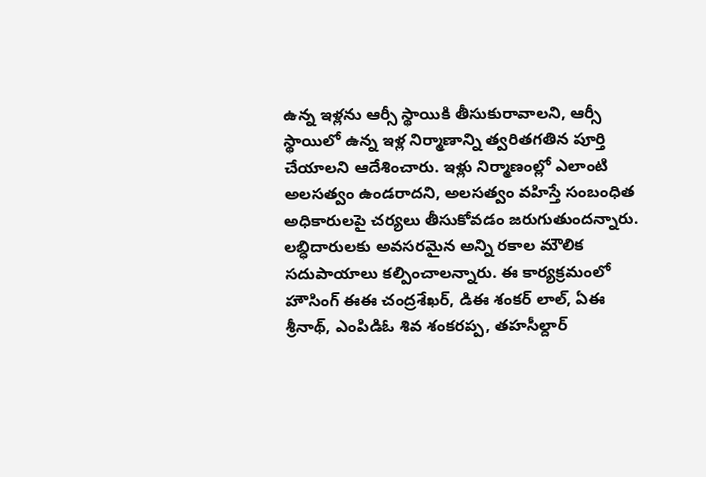ఉన్న ఇళ్లను ఆర్సీ స్థాయికి తీసుకురావాలని, ఆర్సీ స్థాయిలో ఉన్న ఇళ్ల నిర్మాణాన్ని త్వరితగతిన పూర్తి చేయాలని ఆదేశించారు. ఇళ్లు నిర్మాణంల్లో ఎలాంటి అలసత్వం ఉండరాదని, అలసత్వం వహిస్తే సంబంధిత అధికారులపై చర్యలు తీసుకోవడం జరుగుతుందన్నారు. లబ్ధిదారులకు అవసరమైన అన్ని రకాల మౌలిక సదుపాయాలు కల్పించాలన్నారు. ఈ కార్యక్రమంలో హౌసింగ్ ఈఈ చంద్రశేఖర్, డిఈ శంకర్ లాల్, ఏఈ శ్రీనాథ్, ఎంపిడిఓ శివ శంకరప్ప, తహసీల్దార్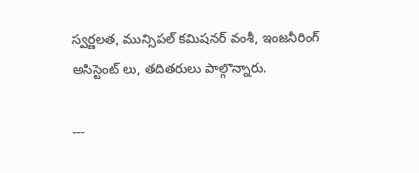స్వర్ణలత, మున్సిపల్ కమిషనర్ వంశీ, ఇంజనీరింగ్ అసిస్టెంట్ లు, తదితరులు పాల్గొన్నారు.

---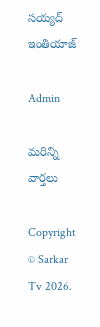సయ్యద్ ఇంతియాజ్

Admin

మరిన్ని వార్తలు

Copyright © Sarkar Tv 2026.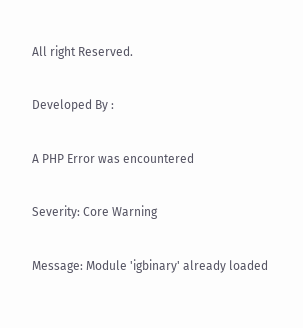All right Reserved.

Developed By :

A PHP Error was encountered

Severity: Core Warning

Message: Module 'igbinary' already loaded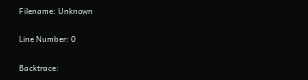Filename: Unknown

Line Number: 0

Backtrace: